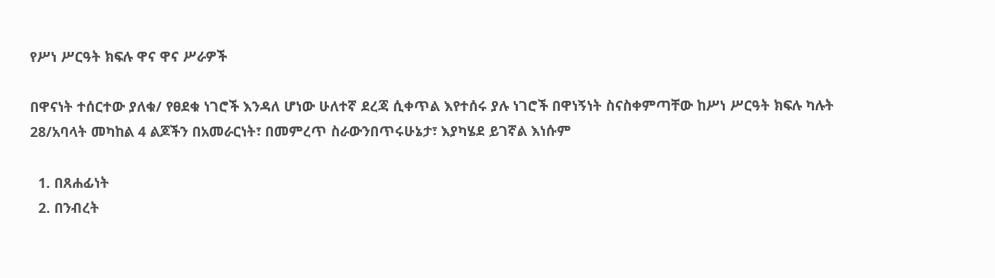የሥነ ሥርዓት ክፍሉ ዋና ዋና ሥራዎች

በዋናነት ተሰርተው ያለቁ/ የፀደቁ ነገሮች እንዳለ ሆነው ሁለተኛ ደረጃ ሲቀጥል እየተሰሩ ያሉ ነገሮች በዋነኝነት ስናስቀምጣቸው ከሥነ ሥርዓት ክፍሉ ካሉት 28/አባላት መካከል 4 ልጆችን በአመራርነት፣ በመምረጥ ስራውንበጥሩሁኔታ፣ እያካሄደ ይገኛል እነሱም

  1. በጸሐፊነት
  2. በንብረት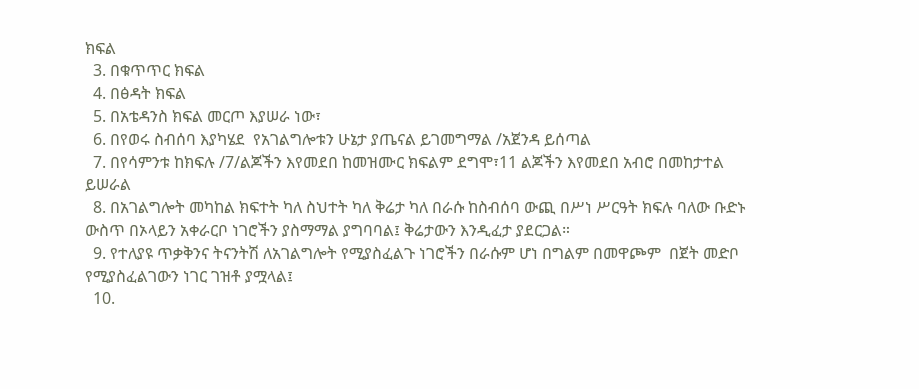ክፍል
  3. በቁጥጥር ክፍል
  4. በፅዳት ክፍል
  5. በአቴዳንስ ክፍል መርጦ እያሠራ ነው፣
  6. በየወሩ ስብሰባ እያካሄደ  የአገልግሎቱን ሁኔታ ያጤናል ይገመግማል /አጀንዳ ይሰጣል
  7. በየሳምንቱ ከክፍሉ /7/ልጆችን እየመደበ ከመዝሙር ክፍልም ደግሞ፣11 ልጆችን እየመደበ አብሮ በመከታተል ይሠራል
  8. በአገልግሎት መካከል ክፍተት ካለ ስህተት ካለ ቅሬታ ካለ በራሱ ከስብሰባ ውጪ በሥነ ሥርዓት ክፍሉ ባለው ቡድኑ ውስጥ በኦላይን አቀራርቦ ነገሮችን ያስማማል ያግባባል፤ ቅሬታውን እንዲፈታ ያደርጋል።
  9. የተለያዩ ጥቃቅንና ትናንትሽ ለአገልግሎት የሚያስፈልጉ ነገሮችን በራሱም ሆነ በግልም በመዋጮም  በጀት መድቦ የሚያስፈልገውን ነገር ገዝቶ ያሟላል፤
  10.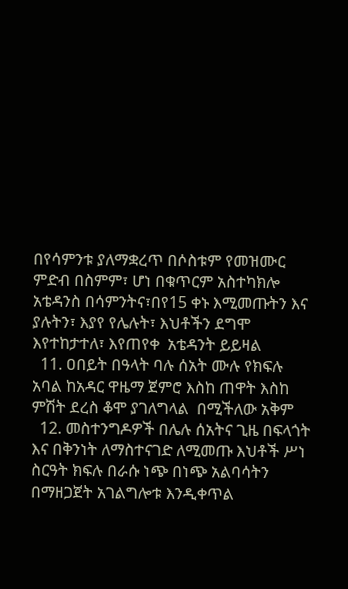በየሳምንቱ ያለማቋረጥ በሶስቱም የመዝሙር ምድብ በስምም፣ ሆነ በቁጥርም አስተካክሎ አቴዳንስ በሳምንትና፣በየ15 ቀኑ እሚመጡትን እና ያሉትን፣ እያየ የሌሉት፣ እህቶችን ደግሞ እየተከታተለ፣ እየጠየቀ  አቴዳንት ይይዛል
  11. ዐበይት በዓላት ባሉ ሰአት ሙሉ የክፍሉ አባል ከአዳር ዋዜማ ጀምሮ እስከ ጠዋት እስከ ምሽት ደረስ ቆሞ ያገለግላል  በሚችለው አቅም
  12. መስተንግዶዎች በሌሉ ሰአትና ጊዜ በፍላጎት እና በቅንነት ለማስተናገድ ለሚመጡ እህቶች ሥነ ስርዓት ክፍሉ በራሱ ነጭ በነጭ አልባሳትን በማዘጋጀት አገልግሎቱ እንዲቀጥል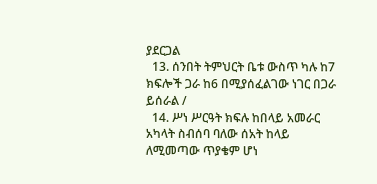ያደርጋል
  13. ሰንበት ትምህርት ቤቱ ውስጥ ካሉ ከ7 ክፍሎች ጋራ ከ6 በሚያሰፈልገው ነገር በጋራ   ይሰራል /
  14. ሥነ ሥርዓት ክፍሉ ከበላይ አመራር አካላት ስብሰባ ባለው ሰአት ከላይ ለሚመጣው ጥያቄም ሆነ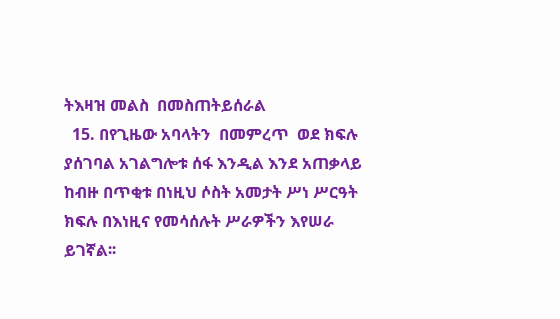ትእዛዝ መልስ  በመስጠትይሰራል
  15. በየጊዜው አባላትን  በመምረጥ  ወደ ክፍሉ ያሰገባል አገልግሎቱ ሰፋ እንዲል እንደ አጠቃላይ ከብዙ በጥቂቱ በነዚህ ሶስት አመታት ሥነ ሥርዓት  ክፍሉ በእነዚና የመሳሰሉት ሥራዎችን እየሠራ ይገኛል፡፡